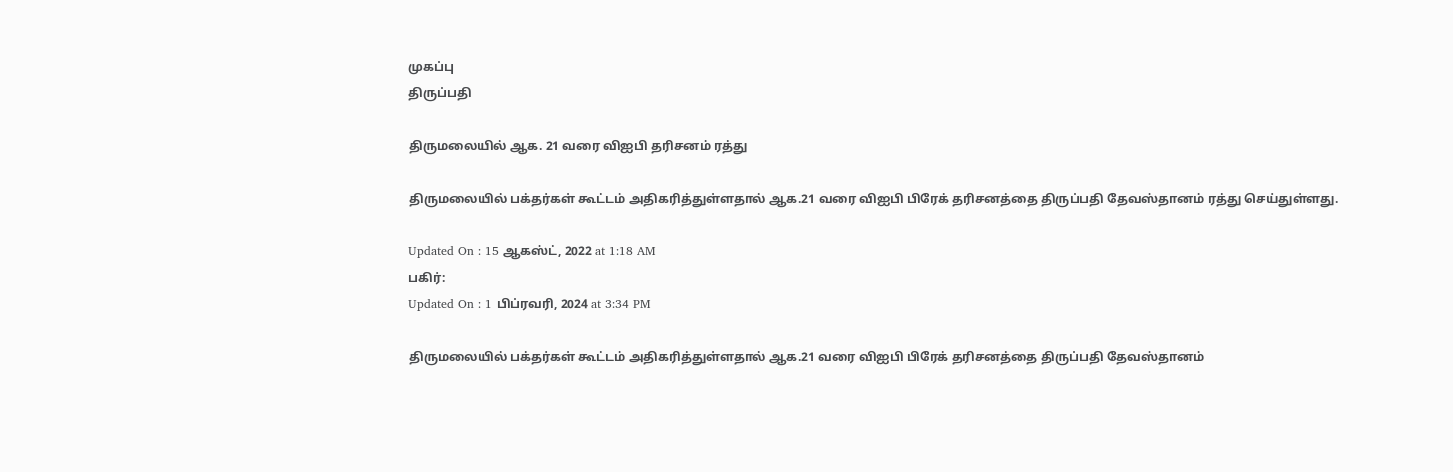முகப்பு
திருப்பதி

திருமலையில் ஆக. 21 வரை விஐபி தரிசனம் ரத்து

திருமலையில் பக்தர்கள் கூட்டம் அதிகரித்துள்ளதால் ஆக.21 வரை விஐபி பிரேக் தரிசனத்தை திருப்பதி தேவஸ்தானம் ரத்து செய்துள்ளது.

Updated On : 15 ஆகஸ்ட், 2022 at 1:18 AM
பகிர்:
Updated On : 1 பிப்ரவரி, 2024 at 3:34 PM

திருமலையில் பக்தர்கள் கூட்டம் அதிகரித்துள்ளதால் ஆக.21 வரை விஐபி பிரேக் தரிசனத்தை திருப்பதி தேவஸ்தானம்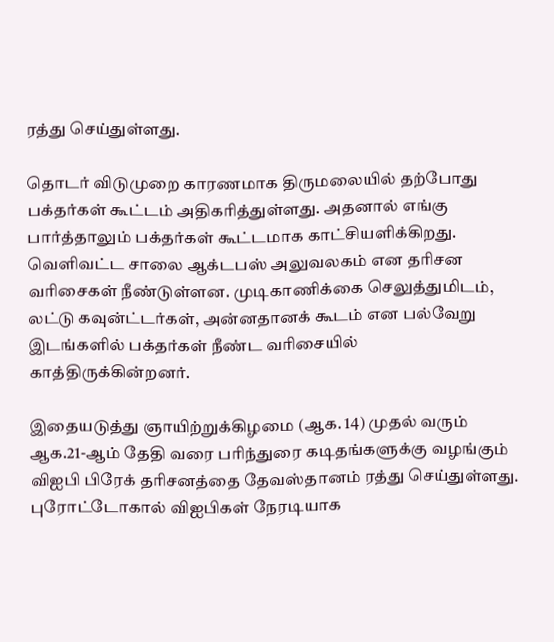ரத்து செய்துள்ளது.

தொடர் விடுமுறை காரணமாக திருமலையில் தற்போது பக்தர்கள் கூட்டம் அதிகரித்துள்ளது. அதனால் எங்கு பார்த்தாலும் பக்தர்கள் கூட்டமாக காட்சியளிக்கிறது. வெளிவட்ட சாலை ஆக்டபஸ் அலுவலகம் என தரிசன வரிசைகள் நீண்டுள்ளன. முடிகாணிக்கை செலுத்துமிடம், லட்டு கவுன்ட்டர்கள், அன்னதானக் கூடம் என பல்வேறு இடங்களில் பக்தர்கள் நீண்ட வரிசையில் காத்திருக்கின்றனர்.

இதையடுத்து ஞாயிற்றுக்கிழமை (ஆக. 14) முதல் வரும் ஆக.21-ஆம் தேதி வரை பரிந்துரை கடிதங்களுக்கு வழங்கும் விஐபி பிரேக் தரிசனத்தை தேவஸ்தானம் ரத்து செய்துள்ளது. புரோட்டோகால் விஐபிகள் நேரடியாக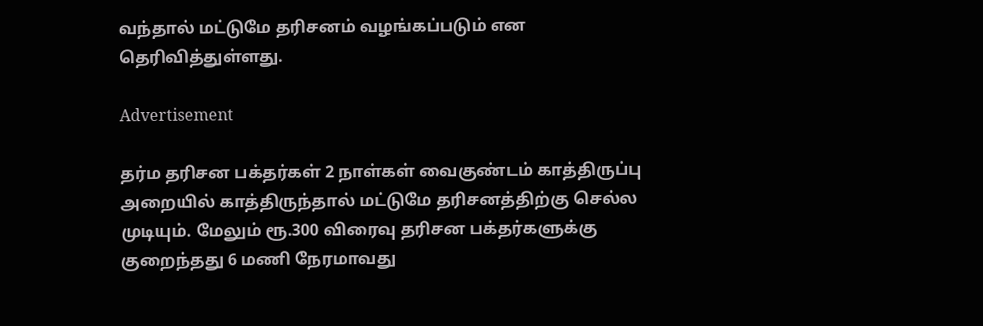வந்தால் மட்டுமே தரிசனம் வழங்கப்படும் என தெரிவித்துள்ளது.

Advertisement

தர்ம தரிசன பக்தர்கள் 2 நாள்கள் வைகுண்டம் காத்திருப்பு அறையில் காத்திருந்தால் மட்டுமே தரிசனத்திற்கு செல்ல முடியும். மேலும் ரூ.300 விரைவு தரிசன பக்தர்களுக்கு குறைந்தது 6 மணி நேரமாவது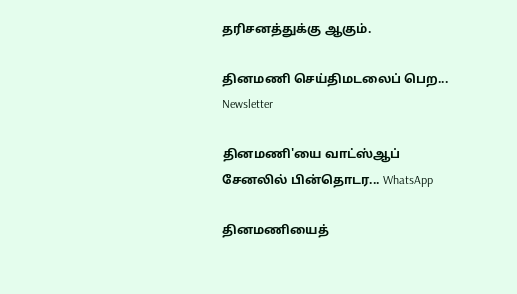தரிசனத்துக்கு ஆகும்.

தினமணி செய்திமடலைப் பெற... Newsletter

தினமணி'யை வாட்ஸ்ஆப் சேனலில் பின்தொடர... WhatsApp

தினமணியைத்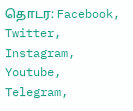தொடர: Facebook, Twitter, Instagram, Youtube, Telegram,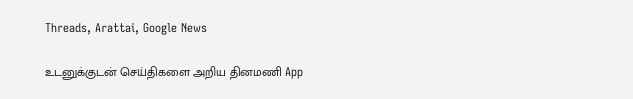Threads, Arattai, Google News

உடனுக்குடன் செய்திகளை அறிய தினமணி App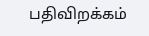பதிவிறக்கம்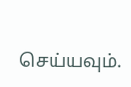செய்யவும்.